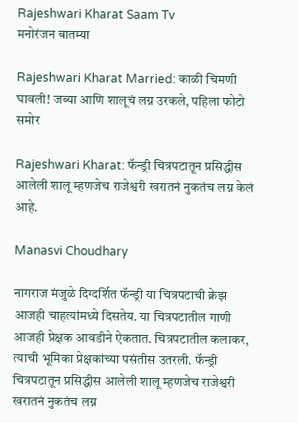Rajeshwari Kharat Saam Tv
मनोरंजन बातम्या

Rajeshwari Kharat Married: काळी चिमणी घावली! जब्या आणि शालूचं लग्न उरकले, पहिला फोटो समोर

Rajeshwari Kharat: फॅन्ड्री चित्रपटातून प्रसिद्धीस आलेली शालू म्हणजेच राजेश्वरी खरातनं नुकतंच लग्न केलं आहे.

Manasvi Choudhary

नागराज मंजुळे दिग्दर्शित फॅन्ड्री या चित्रपटाची क्रेझ आजही चाहत्यांमध्ये दिसतेय. या चित्रपटातील गाणी आजही प्रेक्षक आवडीने ऐकतात. चित्रपटातील कलाकर, त्याची भूमिका प्रेक्षकांच्या पसंतीस उतरली. फॅन्ड्री चित्रपटातून प्रसिद्धीस आलेली शालू म्हणजेच राजेश्वरी खरातनं नुकतंच लग्न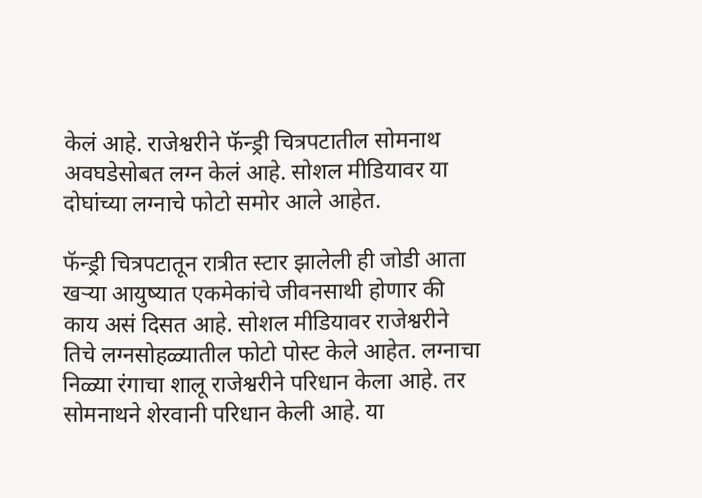केलं आहे. राजेश्वरीने फॅन्ड्री चित्रपटातील सोमनाथ अवघडेसोबत लग्न केलं आहे. सोशल मीडियावर या दोघांच्या लग्नाचे फोटो समोर आले आहेत.

फॅन्ड्री चित्रपटातून रात्रीत स्टार झालेली ही जोडी आता खऱ्या आयुष्यात एकमेकांचे जीवनसाथी होणार की काय असं दिसत आहे. सोशल मीडियावर राजेश्वरीने तिचे लग्नसोहळ्यातील फोटो पोस्ट केले आहेत. लग्नाचा निळ्या रंगाचा शालू राजेश्वरीने परिधान केला आहे. तर सोमनाथने शेरवानी परिधान केली आहे. या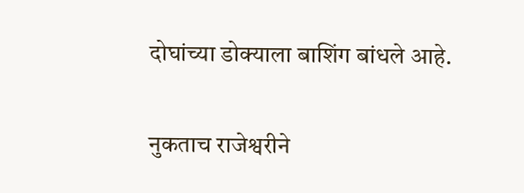दोघांच्या डोक्याला बाशिंग बांधले आहे.

नुकताच राजेश्वरीने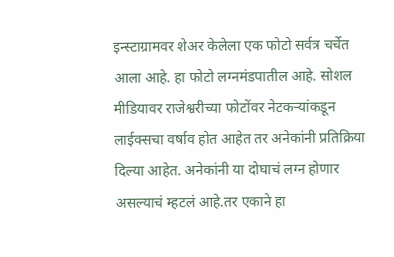इन्स्टाग्रामवर शेअर केलेला एक फोटो सर्वत्र चर्चेत आला आहे. हा फोटो लग्नमंडपातील आहे. सोशल मीडियावर राजेश्वरीच्या फोटोंवर नेटकऱ्यांकडून लाईक्सचा वर्षाव होत आहेत तर अनेकांनी प्रतिक्रिया दिल्या आहेत. अनेकांनी या दोघाचं लग्न होणार असल्याचं म्हटलं आहे.तर एकाने हा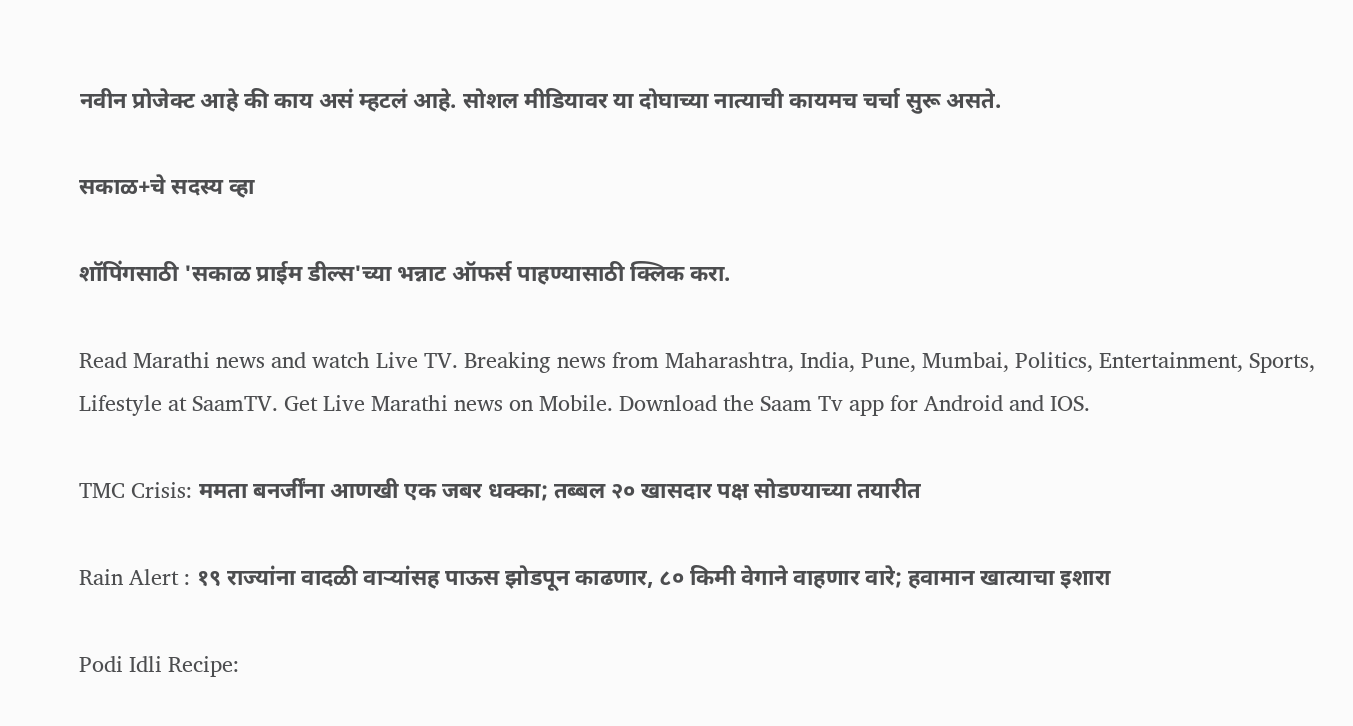नवीन प्रोजेक्ट आहे की काय असं म्हटलं आहे. सोशल मीडियावर या दोघाच्या नात्याची कायमच चर्चा सुरू असते.

सकाळ+चे सदस्य व्हा

शॉपिंगसाठी 'सकाळ प्राईम डील्स'च्या भन्नाट ऑफर्स पाहण्यासाठी क्लिक करा.

Read Marathi news and watch Live TV. Breaking news from Maharashtra, India, Pune, Mumbai, Politics, Entertainment, Sports, Lifestyle at SaamTV. Get Live Marathi news on Mobile. Download the Saam Tv app for Android and IOS.

TMC Crisis: ममता बनर्जींना आणखी एक जबर धक्का; तब्बल २० खासदार पक्ष सोडण्याच्या तयारीत

Rain Alert : १९ राज्यांना वादळी वाऱ्यांसह पाऊस झोडपून काढणार, ८० किमी वेगाने वाहणार वारे; हवामान खात्याचा इशारा

Podi Idli Recipe: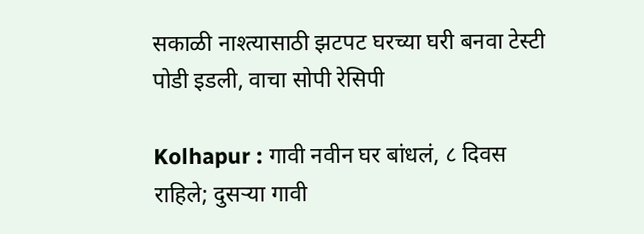सकाळी नाश्त्यासाठी झटपट घरच्या घरी बनवा टेस्टी पोडी इडली, वाचा सोपी रेसिपी

Kolhapur : गावी नवीन घर बांधलं, ८ दिवस राहिले; दुसऱ्या गावी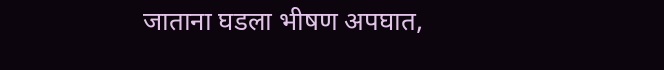जाताना घडला भीषण अपघात,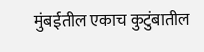मुंबईतील एकाच कुटुंबातील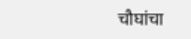चौघांचा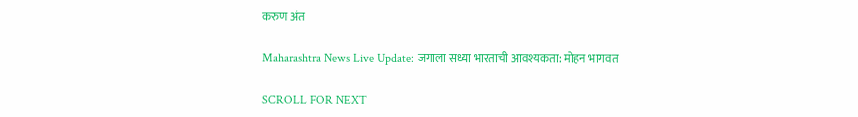करुण अंत

Maharashtra News Live Update: जगाला सध्या भारताची आवश्यकता: मोहन भागवत

SCROLL FOR NEXT